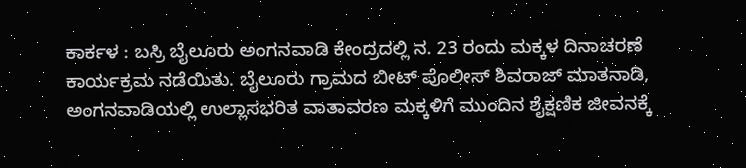ಕಾರ್ಕಳ : ಬಸ್ರಿ ಬೈಲೂರು ಅಂಗನವಾಡಿ ಕೇಂದ್ರದಲ್ಲಿ ನ. 23 ರಂದು ಮಕ್ಕಳ ದಿನಾಚರಣೆ ಕಾರ್ಯಕ್ರಮ ನಡೆಯಿತು. ಬೈಲೂರು ಗ್ರಾಮದ ಬೀಟ್ ಪೊಲೀಸ್ ಶಿವರಾಜ್ ಮಾತನಾಡಿ, ಅಂಗನವಾಡಿಯಲ್ಲಿ ಉಲ್ಲಾಸಭರಿತ ವಾತಾವರಣ ಮಕ್ಕಳಿಗೆ ಮುಂದಿನ ಶೈಕ್ಷಣಿಕ ಜೀವನಕ್ಕೆ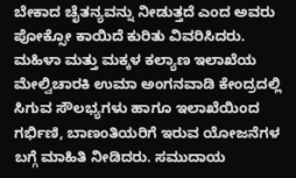ಬೇಕಾದ ಚೈತನ್ಯವನ್ನು ನೀಡುತ್ತದೆ ಎಂದ ಅವರು ಪೋಕ್ಸೋ ಕಾಯಿದೆ ಕುರಿತು ವಿವರಿಸಿದರು.
ಮಹಿಳಾ ಮತ್ತು ಮಕ್ಕಳ ಕಲ್ಯಾಣ ಇಲಾಖೆಯ ಮೇಲ್ವಿಚಾರಕಿ ಉಮಾ ಅಂಗನವಾಡಿ ಕೇಂದ್ರದಲ್ಲಿ ಸಿಗುವ ಸೌಲಭ್ಯಗಳು ಹಾಗೂ ಇಲಾಖೆಯಿಂದ ಗರ್ಭಿಣಿ, ಬಾಣಂತಿಯರಿಗೆ ಇರುವ ಯೋಜನೆಗಳ ಬಗ್ಗೆ ಮಾಹಿತಿ ನೀಡಿದರು. ಸಮುದಾಯ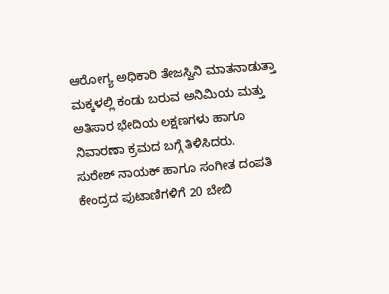ಆರೋಗ್ಯ ಅಧಿಕಾರಿ ತೇಜಸ್ವಿನಿ ಮಾತನಾಡುತ್ತಾ ಮಕ್ಕಳಲ್ಲಿ ಕಂಡು ಬರುವ ಅನಿಮಿಯ ಮತ್ತು ಅತಿಸಾರ ಭೇದಿಯ ಲಕ್ಷಣಗಳು ಹಾಗೂ ನಿವಾರಣಾ ಕ್ರಮದ ಬಗ್ಗೆ ತಿಳಿಸಿದರು.
ಸುರೇಶ್ ನಾಯಕ್ ಹಾಗೂ ಸಂಗೀತ ದಂಪತಿ ಕೇಂದ್ರದ ಪುಟಾಣಿಗಳಿಗೆ 20 ಬೇಬಿ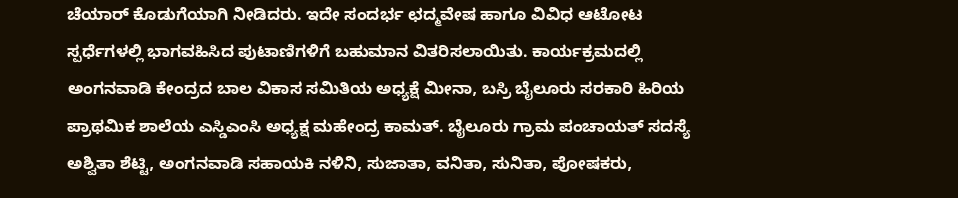ಚೆಯಾರ್ ಕೊಡುಗೆಯಾಗಿ ನೀಡಿದರು. ಇದೇ ಸಂದರ್ಭ ಛದ್ಮವೇಷ ಹಾಗೂ ವಿವಿಧ ಆಟೋಟ ಸ್ಪರ್ಧೆಗಳಲ್ಲಿ ಭಾಗವಹಿಸಿದ ಪುಟಾಣಿಗಳಿಗೆ ಬಹುಮಾನ ವಿತರಿಸಲಾಯಿತು. ಕಾರ್ಯಕ್ರಮದಲ್ಲಿ ಅಂಗನವಾಡಿ ಕೇಂದ್ರದ ಬಾಲ ವಿಕಾಸ ಸಮಿತಿಯ ಅಧ್ಯಕ್ಷೆ ಮೀನಾ, ಬಸ್ರಿ ಬೈಲೂರು ಸರಕಾರಿ ಹಿರಿಯ ಪ್ರಾಥಮಿಕ ಶಾಲೆಯ ಎಸ್ಡಿಎಂಸಿ ಅಧ್ಯಕ್ಷ ಮಹೇಂದ್ರ ಕಾಮತ್. ಬೈಲೂರು ಗ್ರಾಮ ಪಂಚಾಯತ್ ಸದಸ್ಯೆ ಅಶ್ವಿತಾ ಶೆಟ್ಟಿ, ಅಂಗನವಾಡಿ ಸಹಾಯಕಿ ನಳಿನಿ, ಸುಜಾತಾ, ವನಿತಾ, ಸುನಿತಾ, ಪೋಷಕರು,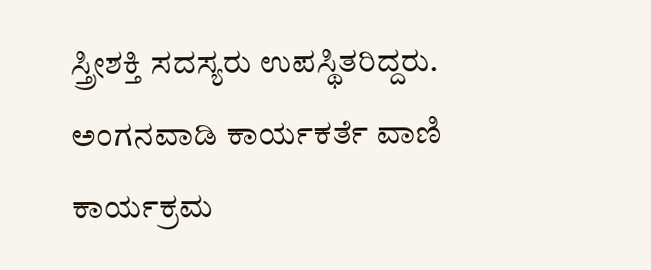ಸ್ತ್ರೀಶಕ್ತಿ ಸದಸ್ಯರು ಉಪಸ್ಥಿತರಿದ್ದರು. ಅಂಗನವಾಡಿ ಕಾರ್ಯಕರ್ತೆ ವಾಣಿ ಕಾರ್ಯಕ್ರಮ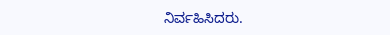ನಿರ್ವಹಿಸಿದರು.